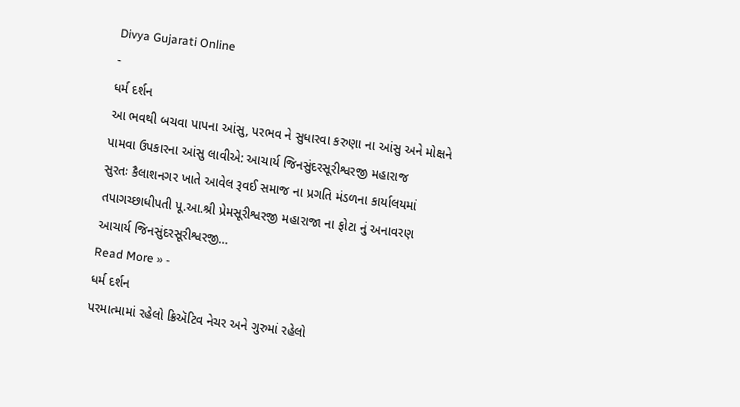Divya Gujarati Online
-
ધર્મ દર્શન
આ ભવથી બચવા પાપના આંસુ, પરભવ ને સુધારવા કરુણા ના આંસુ અને મોક્ષને પામવા ઉપકારના આંસુ લાવીએ: આચાર્ય જિનસુંદરસૂરીશ્વરજી મહારાજ
સુરતઃ કૈલાશનગર ખાતે આવેલ રૂવઈ સમાજ ના પ્રગતિ મંડળના કાર્યાલયમાં તપાગચ્છાધીપતી પૂ.આ.શ્રી પ્રેમસૂરીશ્વરજી મહારાજા ના ફોટા નું અનાવરણ આચાર્ય જિનસુંદરસૂરીશ્વરજી…
Read More » -
ધર્મ દર્શન
પરમાત્મામાં રહેલો ક્રિઍટિવ નેચર અને ગુરુમાં રહેલો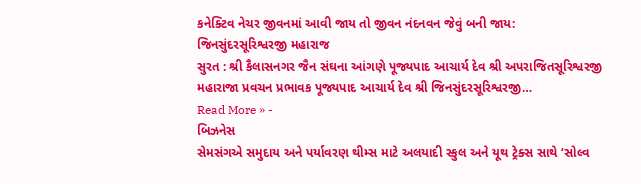કનેક્ટિવ નેચર જીવનમાં આવી જાય તો જીવન નંદનવન જેવું બની જાય: જિનસુંદરસૂરિશ્વરજી મહારાજ
સુરત : શ્રી કૈલાસનગર જૈન સંઘના આંગણે પૂજ્યપાદ આચાર્ય દેવ શ્રી અપરાજિતસૂરિશ્વરજી મહારાજા પ્રવચન પ્રભાવક પૂજ્યપાદ આચાર્ય દેવ શ્રી જિનસુંદરસૂરિશ્વરજી…
Read More » -
બિઝનેસ
સેમસંગએ સમુદાય અને પર્યાવરણ થીમ્સ માટે અલયાદી સ્કુલ અને યૂથ ટ્રેક્સ સાથે ‘સોલ્વ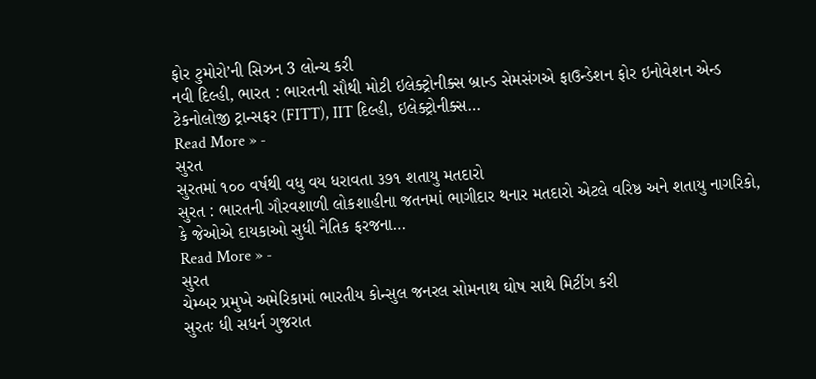ફોર ટુમોરો’ની સિઝન 3 લોન્ચ કરી
નવી દિલ્હી, ભારત : ભારતની સૌથી મોટી ઇલેક્ટ્રોનીક્સ બ્રાન્ડ સેમસંગએ ફાઉન્ડેશન ફોર ઇનોવેશન એન્ડ ટેકનોલોજી ટ્રાન્સફર (FITT), IIT દિલ્હી, ઇલેક્ટ્રોનીક્સ…
Read More » -
સુરત
સુરતમાં ૧૦૦ વર્ષથી વધુ વય ધરાવતા ૩૭૧ શતાયુ મતદારો
સુરત : ભારતની ગૌરવશાળી લોકશાહીના જતનમાં ભાગીદાર થનાર મતદારો એટલે વરિષ્ઠ અને શતાયુ નાગરિકો, કે જેઓએ દાયકાઓ સુધી નૈતિક ફરજના…
Read More » -
સુરત
ચેમ્બર પ્રમુખે અમેરિકામાં ભારતીય કોન્સુલ જનરલ સોમનાથ ઘોષ સાથે મિટીંગ કરી
સુરતઃ ધી સધર્ન ગુજરાત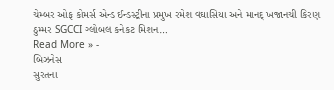ચેમ્બર ઓફ કોમર્સ એન્ડ ઈન્ડસ્ટ્રીના પ્રમુખ રમેશ વઘાસિયા અને માનદ્ ખજાનચી કિરણ ઠુમ્મર SGCCI ગ્લોબલ કનેકટ મિશન…
Read More » -
બિઝનેસ
સુરતના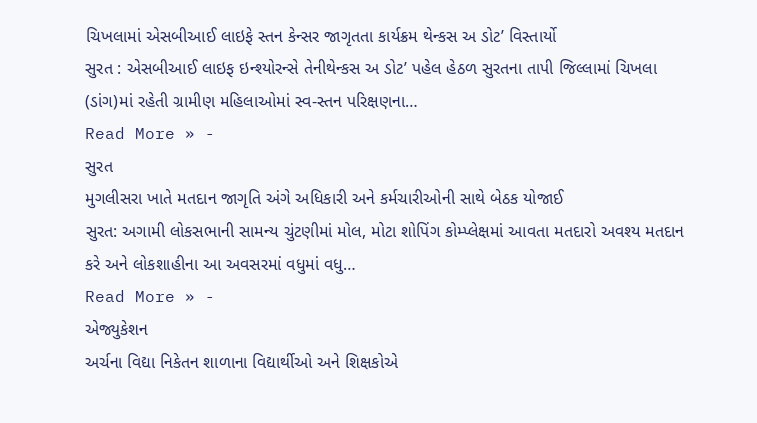ચિખલામાં એસબીઆઈ લાઇફે સ્તન કેન્સર જાગૃતતા કાર્યક્રમ થેન્કસ અ ડોટ’ વિસ્તાર્યો
સુરત : એસબીઆઈ લાઇફ ઇન્શ્યોરન્સે તેનીથેન્કસ અ ડોટ’ પહેલ હેઠળ સુરતના તાપી જિલ્લામાં ચિખલા (ડાંગ)માં રહેતી ગ્રામીણ મહિલાઓમાં સ્વ-સ્તન પરિક્ષણના…
Read More » -
સુરત
મુગલીસરા ખાતે મતદાન જાગૃતિ અંગે અધિકારી અને કર્મચારીઓની સાથે બેઠક યોજાઈ
સુરત: અગામી લોકસભાની સામન્ય ચુંટણીમાં મોલ, મોટા શોપિંગ કોમ્પ્લેક્ષમાં આવતા મતદારો અવશ્ય મતદાન કરે અને લોકશાહીના આ અવસરમાં વધુમાં વધુ…
Read More » -
એજ્યુકેશન
અર્ચના વિદ્યા નિકેતન શાળાના વિદ્યાર્થીઓ અને શિક્ષકોએ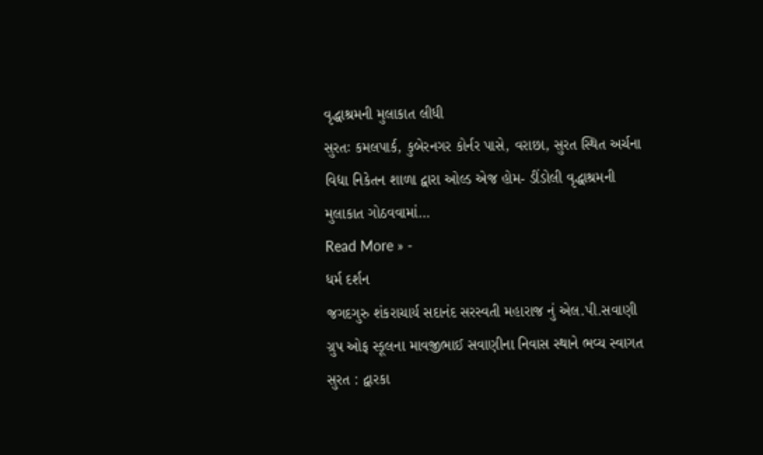વૃદ્ધાશ્રમની મુલાકાત લીધી
સુરતઃ કમલપાર્ક, કુબેરનગર કોર્નર પાસે, વરાછા, સુરત સ્થિત અર્ચના વિદ્યા નિકેતન શાળા દ્વારા ઓલ્ડ એજ હોમ- ડીંડોલી વૃદ્ધાશ્રમની મુલાકાત ગોઠવવામાં…
Read More » -
ધર્મ દર્શન
જગદગુરુ શંકરાચાર્ય સદાનંદ સરસ્વતી મહારાજ નું એલ.પી.સવાણી ગ્રુપ ઓફ સ્કૂલના માવજીભાઈ સવાણીના નિવાસ સ્થાને ભવ્ય સ્વાગત
સુરત : દ્વારકા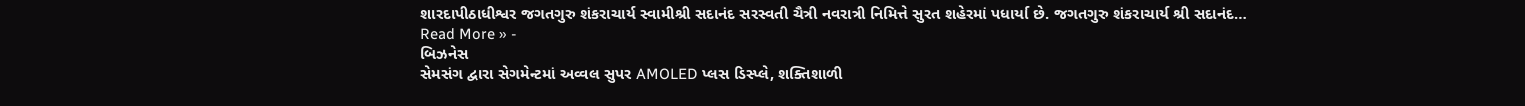શારદાપીઠાધીશ્વર જગતગુરુ શંકરાચાર્ય સ્વામીશ્રી સદાનંદ સરસ્વતી ચૈત્રી નવરાત્રી નિમિત્તે સુરત શહેરમાં પધાર્યા છે. જગતગુરુ શંકરાચાર્ય શ્રી સદાનંદ…
Read More » -
બિઝનેસ
સેમસંગ દ્વારા સેગમેન્ટમાં અવ્વલ સુપર AMOLED પ્લસ ડિસ્પ્લે, શક્તિશાળી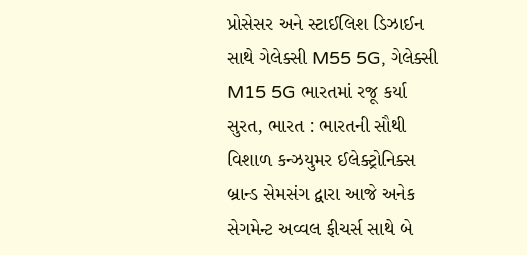પ્રોસેસર અને સ્ટાઈલિશ ડિઝાઈન સાથે ગેલેક્સી M55 5G, ગેલેક્સી M15 5G ભારતમાં રજૂ કર્યા
સુરત, ભારત : ભારતની સૌથી વિશાળ કન્ઝયુમર ઈલેક્ટ્રોનિક્સ બ્રાન્ડ સેમસંગ દ્વારા આજે અનેક સેગમેન્ટ અવ્વલ ફીચર્સ સાથે બે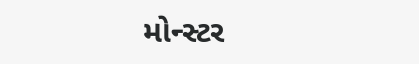મોન્સ્ટર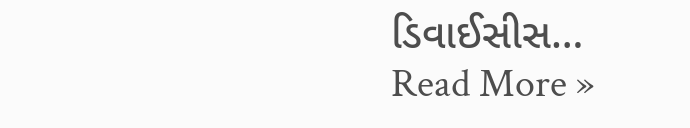ડિવાઈસીસ…
Read More »